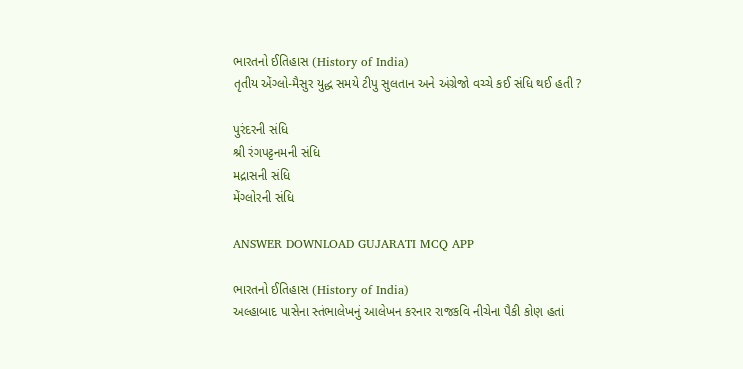ભારતનો ઈતિહાસ (History of India)
તૃતીય એંગ્લો-મૈસુર યુદ્ધ સમયે ટીપુ સુલતાન અને અંગ્રેજો વચ્ચે કઈ સંધિ થઈ હતી ?

પુરંદરની સંધિ
શ્રી રંગપટ્ટનમની સંધિ
મદ્રાસની સંધિ
મેંગ્લોરની સંધિ

ANSWER DOWNLOAD GUJARATI MCQ APP

ભારતનો ઈતિહાસ (History of India)
અલ્હાબાદ પાસેના સ્તંભાલેખનું આલેખન કરનાર રાજકવિ નીચેના પૈકી કોણ હતાં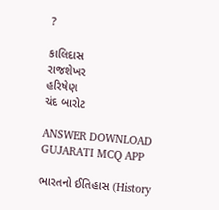?

કાલિદાસ
રાજશેખર
હરિષેણ
ચંદ બારોટ

ANSWER DOWNLOAD GUJARATI MCQ APP

ભારતનો ઈતિહાસ (History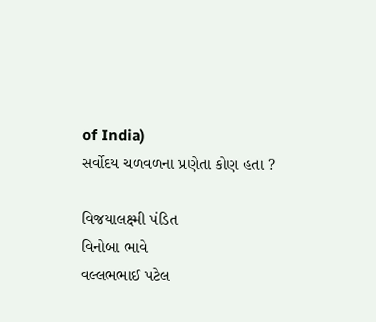of India)
સર્વોદય ચળવળના પ્રણેતા કોણ હતા ?

વિજયાલક્ષ્મી પંડિત
વિનોબા ભાવે
વલ્લભભાઈ પટેલ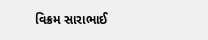વિક્રમ સારાભાઈ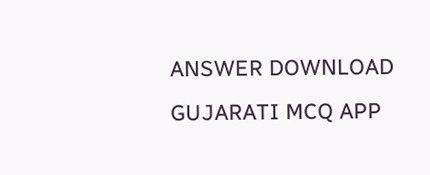ANSWER DOWNLOAD GUJARATI MCQ APP